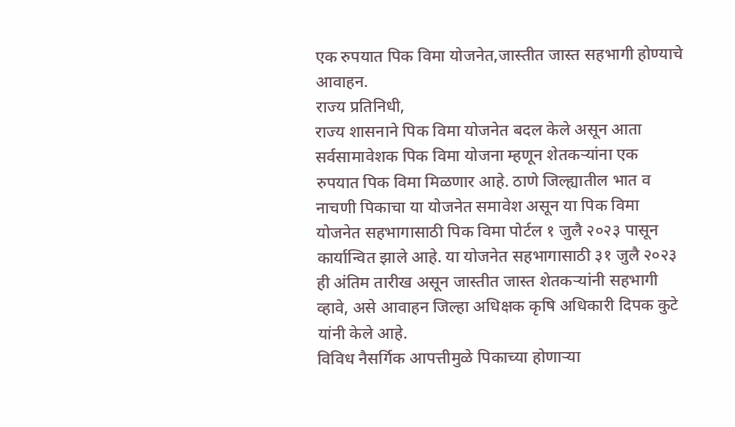एक रुपयात पिक विमा योजनेत,जास्तीत जास्त सहभागी होण्याचे आवाहन.
राज्य प्रतिनिधी,
राज्य शासनाने पिक विमा योजनेत बदल केले असून आता सर्वसामावेशक पिक विमा योजना म्हणून शेतकऱ्यांना एक रुपयात पिक विमा मिळणार आहे. ठाणे जिल्ह्यातील भात व नाचणी पिकाचा या योजनेत समावेश असून या पिक विमा योजनेत सहभागासाठी पिक विमा पोर्टल १ जुलै २०२३ पासून कार्यान्वित झाले आहे. या योजनेत सहभागासाठी ३१ जुलै २०२३ ही अंतिम तारीख असून जास्तीत जास्त शेतकऱ्यांनी सहभागी व्हावे, असे आवाहन जिल्हा अधिक्षक कृषि अधिकारी दिपक कुटे यांनी केले आहे.
विविध नैसर्गिक आपत्तीमुळे पिकाच्या होणाऱ्या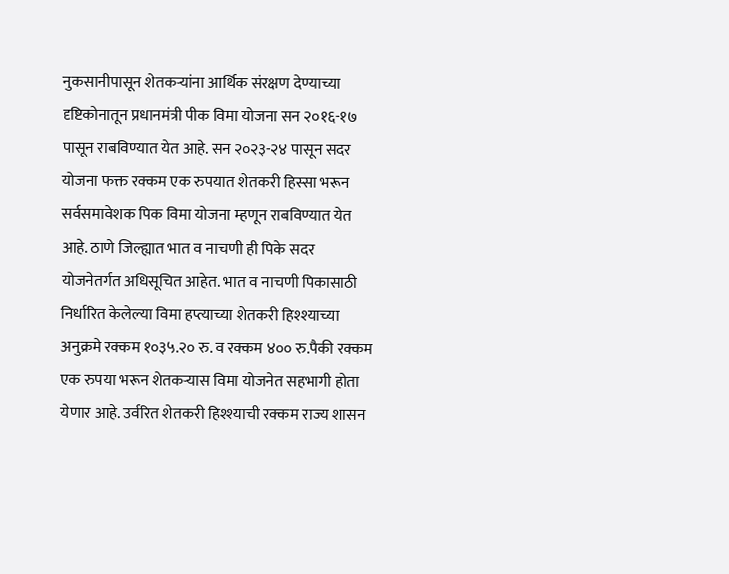नुकसानीपासून शेतकऱ्यांना आर्थिक संरक्षण देण्याच्या दृष्टिकोनातून प्रधानमंत्री पीक विमा योजना सन २०१६-१७ पासून राबविण्यात येत आहे. सन २०२३-२४ पासून सदर योजना फक्त रक्कम एक रुपयात शेतकरी हिस्सा भरून सर्वसमावेशक पिक विमा योजना म्हणून राबविण्यात येत आहे. ठाणे जिल्ह्यात भात व नाचणी ही पिके सदर योजनेतर्गत अधिसूचित आहेत. भात व नाचणी पिकासाठी निर्धारित केलेल्या विमा हप्त्याच्या शेतकरी हिश्श्याच्या अनुक्रमे रक्कम १०३५.२० रु. व रक्कम ४०० रु.पैकी रक्कम एक रुपया भरून शेतकऱ्यास विमा योजनेत सहभागी होता येणार आहे. उर्वरित शेतकरी हिश्श्याची रक्कम राज्य शासन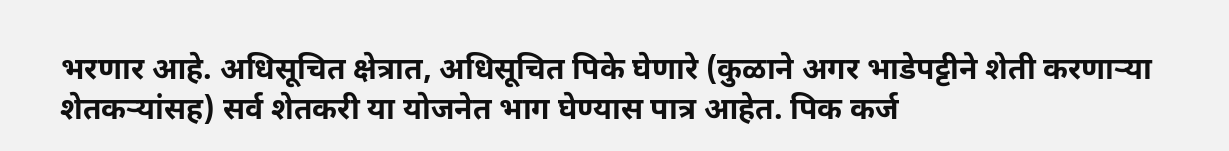भरणार आहे. अधिसूचित क्षेत्रात, अधिसूचित पिके घेणारे (कुळाने अगर भाडेपट्टीने शेती करणाऱ्या शेतकऱ्यांसह) सर्व शेतकरी या योजनेत भाग घेण्यास पात्र आहेत. पिक कर्ज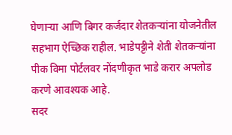घेणाऱ्या आणि बिगर कर्जदार शेतकऱ्यांना योजनेतील सहभाग ऐच्छिक राहील. भाडेपट्टीने शेती शेतकऱ्यांना पीक विमा पोर्टलवर नोंदणीकृत भाडे करार अपलोड करणे आवश्यक आहे.
सदर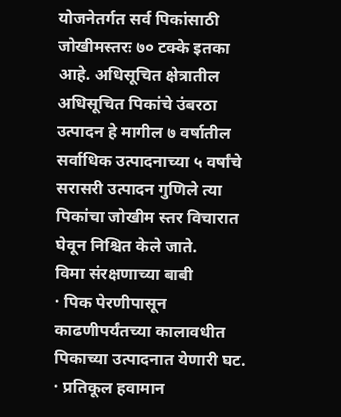योजनेतर्गत सर्व पिकांसाठी जोखीमस्तरः ७० टक्के इतका आहे. अधिसूचित क्षेत्रातील अधिसूचित पिकांचे उंबरठा उत्पादन हे मागील ७ वर्षातील सर्वाधिक उत्पादनाच्या ५ वर्षांचे सरासरी उत्पादन गुणिले त्या पिकांचा जोखीम स्तर विचारात घेवून निश्चित केले जाते.
विमा संरक्षणाच्या बाबी
· पिक पेरणीपासून काढणीपर्यंतच्या कालावधीत पिकाच्या उत्पादनात येणारी घट.
· प्रतिकूल हवामान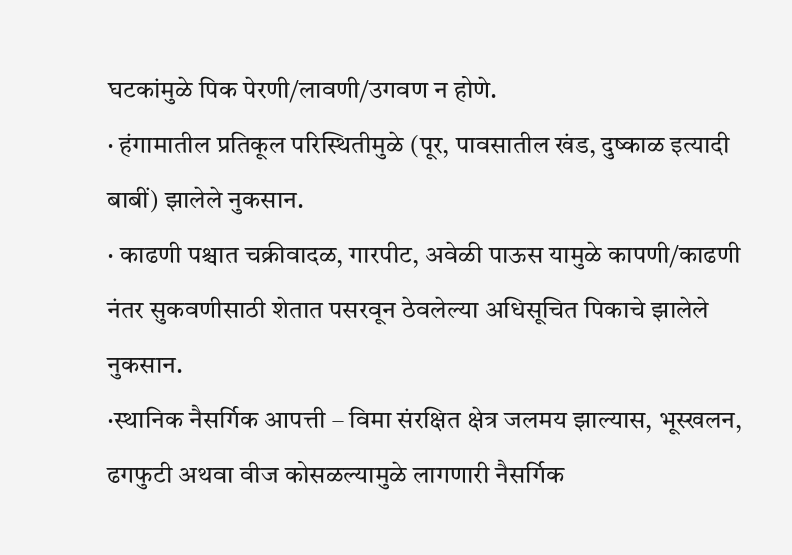घटकांमुळे पिक पेरणी/लावणी/उगवण न होणे.
· हंगामातील प्रतिकूल परिस्थितीमुळे (पूर, पावसातील खंड, दुष्काळ इत्यादी बाबीं) झालेले नुकसान.
· काढणी पश्चात चक्रीवादळ, गारपीट, अवेळी पाऊस यामुळे कापणी/काढणी नंतर सुकवणीसाठी शेतात पसरवून ठेवलेल्या अधिसूचित पिकाचे झालेले नुकसान.
·स्थानिक नैसर्गिक आपत्ती – विमा संरक्षित क्षेत्र जलमय झाल्यास, भूस्खलन, ढगफुटी अथवा वीज कोसळल्यामुळे लागणारी नैसर्गिक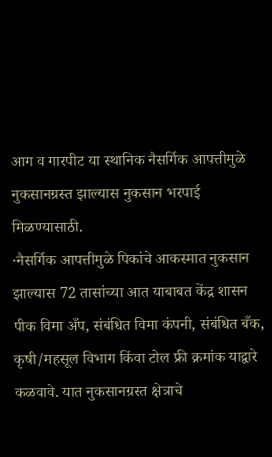आग व गारपीट या स्थानिक नैसर्गिक आपत्तीमुळे नुकसानग्रस्त झाल्यास नुकसान भरपाई मिळण्यासाठी.
·नैसर्गिक आपत्तीमुळे पिकांचे आकस्मात नुकसान झाल्यास 72 तासांच्या आत याबाबत केंद्र शासन पीक विमा अँप, संबंधित विमा कंपनी, संबंधित बँक, कृषी/महसूल विभाग किंवा टोल फ्री क्रमांक याद्वारे कळवावे. यात नुकसानग्रस्त क्षेत्राचे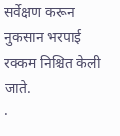सर्वेक्षण करून नुकसान भरपाई रक्कम निश्चित केली जाते.
·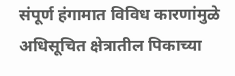संपूर्ण हंगामात विविध कारणांमुळे अधिसूचित क्षेत्रातील पिकाच्या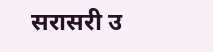सरासरी उ